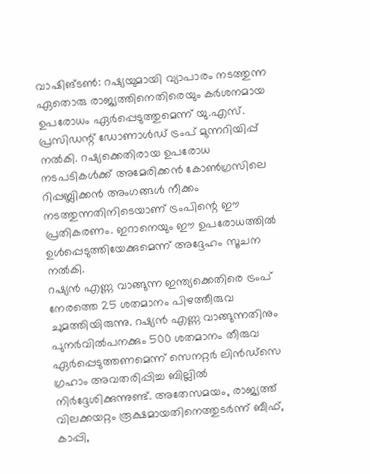വാഷിങ്ടൺ: റഷ്യയുമായി വ്യാപാരം നടത്തുന്ന ഏതൊരു രാജ്യത്തിനെതിരെയും കർശനമായ ഉപരോധം ഏർപ്പെടുത്തുമെന്ന് യു.എസ്. പ്രസിഡന്റ് ഡോണാൾഡ് ട്രംപ് മുന്നറിയിപ്പ് നൽകി. റഷ്യക്കെതിരായ ഉപരോധ നടപടികൾക്ക് അമേരിക്കൻ കോൺഗ്രസിലെ റിപ്പബ്ലിക്കൻ അംഗങ്ങൾ നീക്കം നടത്തുന്നതിനിടെയാണ് ട്രംപിന്റെ ഈ പ്രതികരണം. ഇറാനെയും ഈ ഉപരോധത്തിൽ ഉൾപ്പെടുത്തിയേക്കുമെന്ന് അദ്ദേഹം സൂചന നൽകി.
റഷ്യൻ എണ്ണ വാങ്ങുന്ന ഇന്ത്യക്കെതിരെ ട്രംപ് നേരത്തെ 25 ശതമാനം പിഴത്തീരുവ ചുമത്തിയിരുന്നു. റഷ്യൻ എണ്ണ വാങ്ങുന്നതിനും പുനർവിൽപനക്കും 500 ശതമാനം തീരുവ ഏർപ്പെടുത്തണമെന്ന് സെനറ്റർ ലിൻഡ്സെ ഗ്രഹാം അവതരിപ്പിച്ച ബില്ലിൽ നിർദ്ദേശിക്കുന്നുണ്ട്. അതേസമയം, രാജ്യത്ത് വിലക്കയറ്റം രൂക്ഷമായതിനെത്തുടർന്ന് ബീഫ്, കാപ്പി,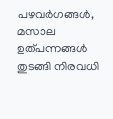പഴവർഗങ്ങൾ, മസാല ഉത്പന്നങ്ങൾ തുടങ്ങി നിരവധി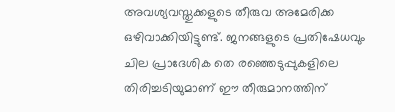അവശ്യവസ്തുക്കളുടെ തീരുവ അമേരിക്ക ഒഴിവാക്കിയിട്ടുണ്ട്. ജനങ്ങളുടെ പ്രതിഷേധവും ചില പ്രാദേശിക തെ രഞ്ഞെടുപ്പുകളിലെ തിരിച്ചടിയുമാണ് ഈ തീരുമാനത്തിന്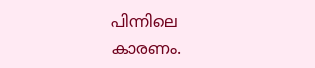പിന്നിലെ കാരണം.